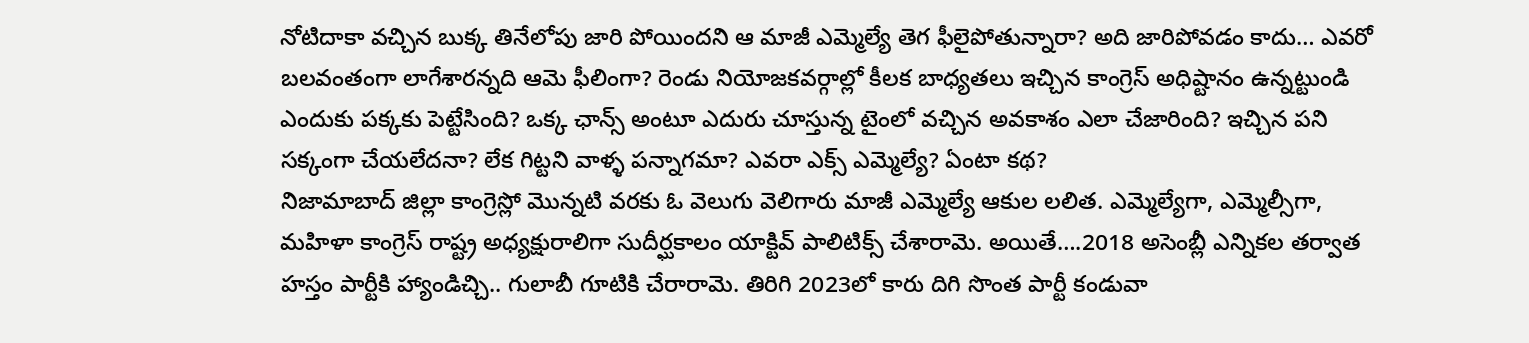నోటిదాకా వచ్చిన బుక్క తినేలోపు జారి పోయిందని ఆ మాజీ ఎమ్మెల్యే తెగ ఫీలైపోతున్నారా? అది జారిపోవడం కాదు… ఎవరో బలవంతంగా లాగేశారన్నది ఆమె ఫీలింగా? రెండు నియోజకవర్గాల్లో కీలక బాధ్యతలు ఇచ్చిన కాంగ్రెస్ అధిష్టానం ఉన్నట్టుండి ఎందుకు పక్కకు పెట్టేసింది? ఒక్క ఛాన్స్ అంటూ ఎదురు చూస్తున్న టైంలో వచ్చిన అవకాశం ఎలా చేజారింది? ఇచ్చిన పని సక్కంగా చేయలేదనా? లేక గిట్టని వాళ్ళ పన్నాగమా? ఎవరా ఎక్స్ ఎమ్మెల్యే? ఏంటా కథ?
నిజామాబాద్ జిల్లా కాంగ్రెస్లో మొన్నటి వరకు ఓ వెలుగు వెలిగారు మాజీ ఎమ్మెల్యే ఆకుల లలిత. ఎమ్మెల్యేగా, ఎమ్మెల్సీగా, మహిళా కాంగ్రెస్ రాష్ట్ర అధ్యక్షురాలిగా సుదీర్ఘకాలం యాక్టివ్ పాలిటిక్స్ చేశారామె. అయితే….2018 అసెంబ్లీ ఎన్నికల తర్వాత హస్తం పార్టీకి హ్యాండిచ్చి.. గులాబీ గూటికి చేరారామె. తిరిగి 2023లో కారు దిగి సొంత పార్టీ కండువా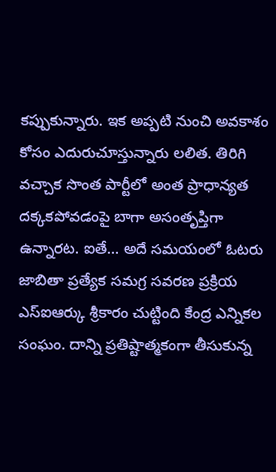కప్పుకున్నారు. ఇక అప్పటి నుంచి అవకాశం కోసం ఎదురుచూస్తున్నారు లలిత. తిరిగి వచ్చాక సొంత పార్టీలో అంత ప్రాధాన్యత దక్కకపోవడంపై బాగా అసంతృప్తిగా ఉన్నారట. ఐతే… అదే సమయంలో ఓటరు జాబితా ప్రత్యేక సమగ్ర సవరణ ప్రక్రియ ఎస్ఐఆర్కు శ్రీకారం చుట్టింది కేంద్ర ఎన్నికల సంఘం. దాన్ని ప్రతిష్టాత్మకంగా తీసుకున్న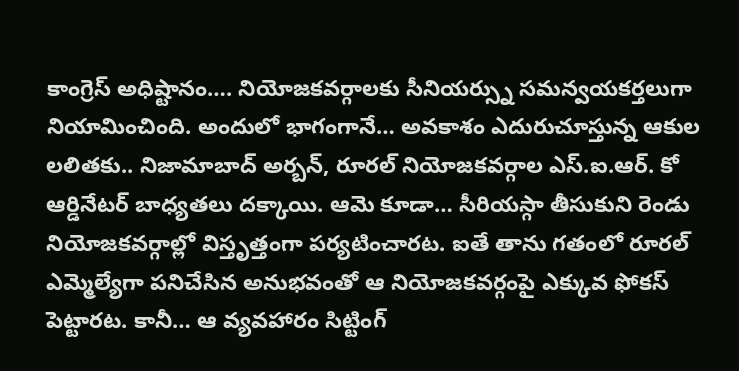కాంగ్రెస్ అధిష్టానం…. నియోజకవర్గాలకు సీనియర్స్ను సమన్వయకర్తలుగా నియామించింది. అందులో భాగంగానే… అవకాశం ఎదురుచూస్తున్న ఆకుల లలితకు.. నిజామాబాద్ అర్బన్, రూరల్ నియోజకవర్గాల ఎస్.ఐ.ఆర్. కో ఆర్డినేటర్ బాధ్యతలు దక్కాయి. ఆమె కూడా… సీరియస్గా తీసుకుని రెండు నియోజకవర్గాల్లో విస్తృత్తంగా పర్యటించారట. ఐతే తాను గతంలో రూరల్ ఎమ్మెల్యేగా పనిచేసిన అనుభవంతో ఆ నియోజకవర్గంపై ఎక్కువ ఫోకస్ పెట్టారట. కానీ… ఆ వ్యవహారం సిట్టింగ్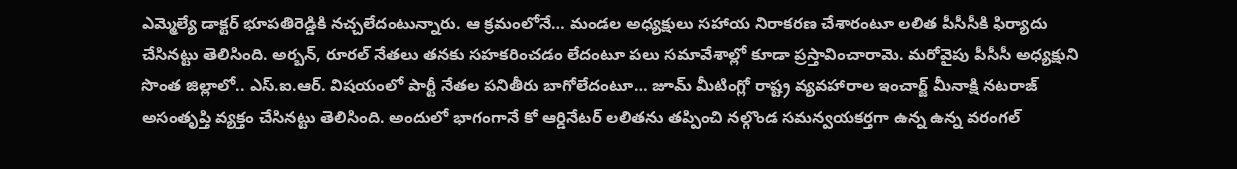ఎమ్మెల్యే డాక్టర్ భూపతిరెడ్డికి నచ్చలేదంటున్నారు. ఆ క్రమంలోనే… మండల అధ్యక్షులు సహాయ నిరాకరణ చేశారంటూ లలిత పీసీసీకి ఫిర్యాదు చేసినట్టు తెలిసింది. అర్బన్, రూరల్ నేతలు తనకు సహకరించడం లేదంటూ పలు సమావేశాల్లో కూడా ప్రస్తావించారామె. మరోవైపు పీసీసీ అధ్యక్షుని సొంత జిల్లాలో.. ఎస్.ఐ.ఆర్. విషయంలో పార్టీ నేతల పనితీరు బాగోలేదంటూ… జూమ్ మీటింగ్లో రాష్ట్ర వ్యవహారాల ఇంచార్జ్ మీనాక్షి నటరాజ్ అసంతృప్తి వ్యక్తం చేసినట్టు తెలిసింది. అందులో భాగంగానే కో ఆర్డినేటర్ లలితను తప్పించి నల్గొండ సమన్వయకర్తగా ఉన్న ఉన్న వరంగల్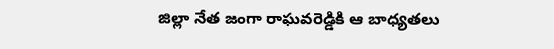జిల్లా నేత జంగా రాఘవరెడ్డికి ఆ బాధ్యతలు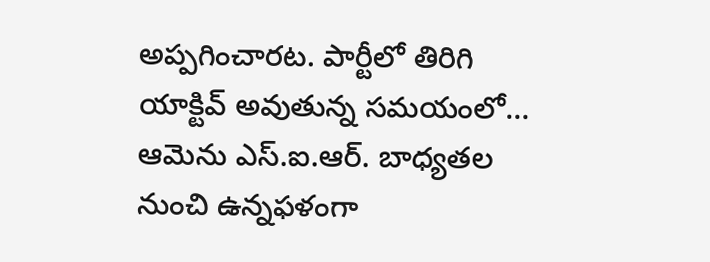అప్పగించారట. పార్టీలో తిరిగి యాక్టివ్ అవుతున్న సమయంలో… ఆమెను ఎస్.ఐ.ఆర్. బాధ్యతల నుంచి ఉన్నఫళంగా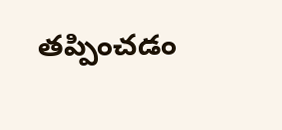తప్పించడం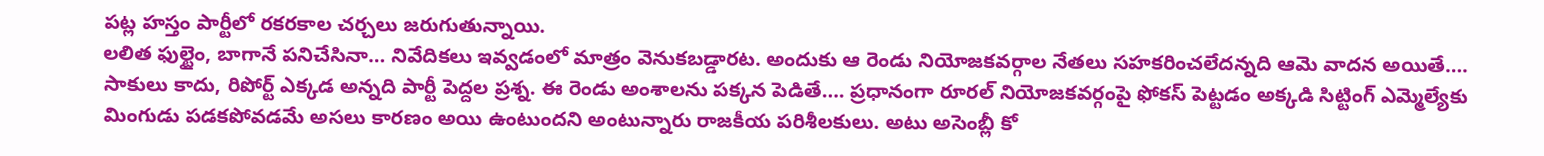పట్ల హస్తం పార్టీలో రకరకాల చర్చలు జరుగుతున్నాయి.
లలిత ఫుల్టైం, బాగానే పనిచేసినా… నివేదికలు ఇవ్వడంలో మాత్రం వెనుకబడ్డారట. అందుకు ఆ రెండు నియోజకవర్గాల నేతలు సహకరించలేదన్నది ఆమె వాదన అయితే…. సాకులు కాదు, రిపోర్ట్ ఎక్కడ అన్నది పార్టీ పెద్దల ప్రశ్న. ఈ రెండు అంశాలను పక్కన పెడితే…. ప్రధానంగా రూరల్ నియోజకవర్గంపై ఫోకస్ పెట్టడం అక్కడి సిట్టింగ్ ఎమ్మెల్యేకు మింగుడు పడకపోవడమే అసలు కారణం అయి ఉంటుందని అంటున్నారు రాజకీయ పరిశీలకులు. అటు అసెంబ్లీ కో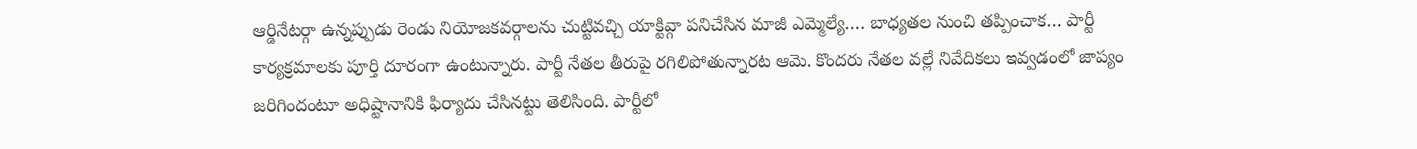ఆర్డినేటర్గా ఉన్నప్పుడు రెండు నియోజకవర్గాలను చుట్టివచ్చి యాక్టివ్గా పనిచేసిన మాజీ ఎమ్మెల్యే…. బాధ్యతల నుంచి తప్పించాక… పార్టీ కార్యక్రమాలకు పూర్తి దూరంగా ఉంటున్నారు. పార్టీ నేతల తీరుపై రగిలిపోతున్నారట ఆమె. కొందరు నేతల వల్లే నివేదికలు ఇవ్వడంలో జాప్యం జరిగిందంటూ అధిష్టానానికి ఫిర్యాదు చేసినట్టు తెలిసింది. పార్టీలో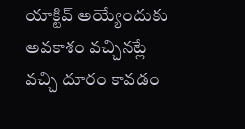యాక్టివ్ అయ్యేందుకు అవకాశం వచ్చినట్లే వచ్చి దూరం కావడం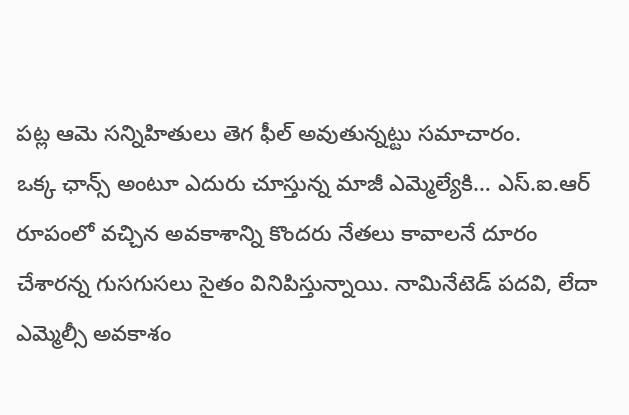పట్ల ఆమె సన్నిహితులు తెగ ఫీల్ అవుతున్నట్టు సమాచారం.
ఒక్క ఛాన్స్ అంటూ ఎదురు చూస్తున్న మాజీ ఎమ్మెల్యేకి… ఎస్.ఐ.ఆర్ రూపంలో వచ్చిన అవకాశాన్ని కొందరు నేతలు కావాలనే దూరం చేశారన్న గుసగుసలు సైతం వినిపిస్తున్నాయి. నామినేటెడ్ పదవి, లేదా ఎమ్మెల్సీ అవకాశం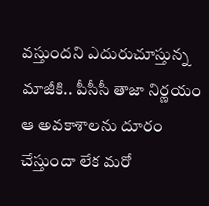వస్తుందని ఎదురుచూస్తున్న మాజీకి.. పీసీసీ తాజా నిర్ణయం ఆ అవకాశాలను దూరం చేస్తుందా లేక మరో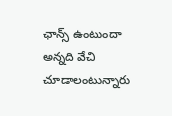ఛాన్స్ ఉంటుందా అన్నది వేచి చూడాలంటున్నారు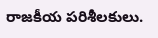రాజకీయ పరిశీలకులు.